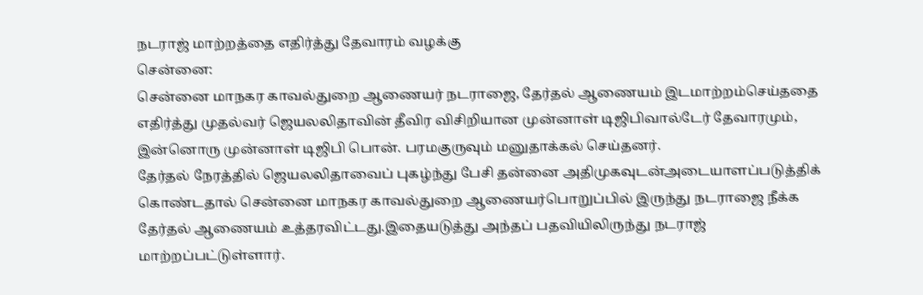நடராஜ் மாற்றத்தை எதிர்த்து தேவாரம் வழக்கு
சென்னை:
சென்னை மாநகர காவல்துறை ஆணையர் நடராஜை, தேர்தல் ஆணையம் இடமாற்றம்செய்ததை எதிர்த்து முதல்வர் ஜெயலலிதாவின் தீவிர விசிறியான முன்னாள் டிஜிபிவால்டேர் தேவாரமும், இன்னொரு முன்னாள் டிஜிபி பொன். பரமகுருவும் மனுதாக்கல் செய்தனர்.
தேர்தல் நேரத்தில் ஜெயலலிதாவைப் புகழ்ந்து பேசி தன்னை அதிமுகவுடன்அடையாளப்படுத்திக் கொண்டதால் சென்னை மாநகர காவல்துறை ஆணையர்பொறுப்பில் இருந்து நடராஜை நீக்க தேர்தல் ஆணையம் உத்தரவிட்டது.இதையடுத்து அந்தப் பதவியிலிருந்து நடராஜ் மாற்றப்பட்டுள்ளார்.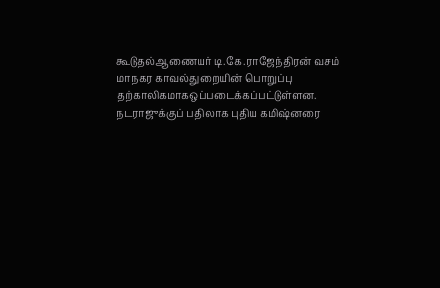கூடுதல்ஆணையர் டி.கே.ராஜேந்திரன் வசம் மாநகர காவல்துறையின் பொறுப்பு தற்காலிகமாகஒப்படைக்கப்பட்டுள்ளன.
நடராஜுக்குப் பதிலாக புதிய கமிஷ்னரை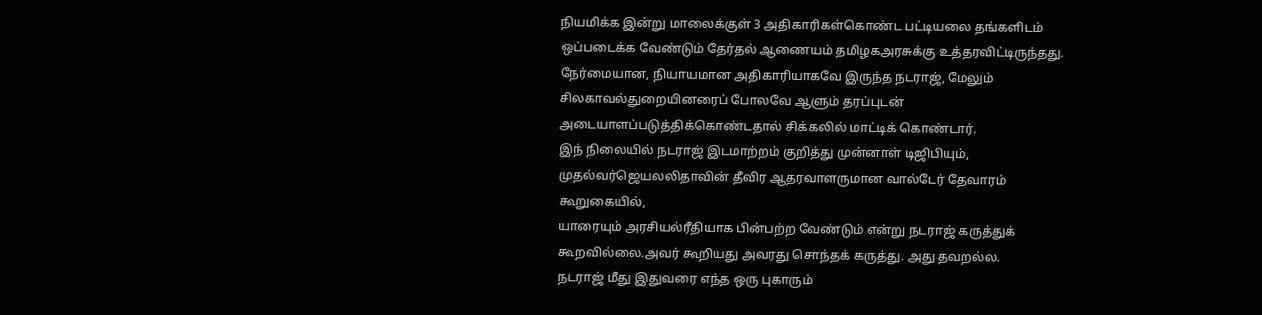நியமிக்க இன்று மாலைக்குள் 3 அதிகாரிகள்கொண்ட பட்டியலை தங்களிடம் ஒப்படைக்க வேண்டும் தேர்தல் ஆணையம் தமிழகஅரசுக்கு உத்தரவிட்டிருந்தது.
நேர்மையான, நியாயமான அதிகாரியாகவே இருந்த நடராஜ், மேலும் சிலகாவல்துறையினரைப் போலவே ஆளும் தரப்புடன் அடையாளப்படுத்திக்கொண்டதால் சிக்கலில் மாட்டிக் கொண்டார்.
இந் நிலையில் நடராஜ் இடமாற்றம் குறித்து முன்னாள் டிஜிபியும், முதல்வர்ஜெயலலிதாவின் தீவிர ஆதரவாளருமான வால்டேர் தேவாரம் கூறுகையில்,
யாரையும் அரசியல்ரீதியாக பின்பற்ற வேண்டும் என்று நடராஜ் கருத்துக் கூறவில்லை.அவர் கூறியது அவரது சொந்தக் கருத்து. அது தவறல்ல.
நடராஜ் மீது இதுவரை எந்த ஒரு புகாரும்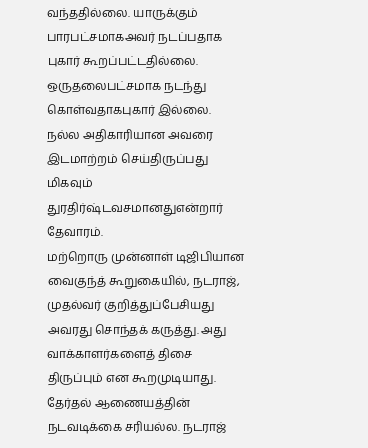வந்ததில்லை. யாருக்கும் பாரபட்சமாகஅவர் நடப்பதாக புகார் கூறப்பட்டதில்லை. ஒருதலைபட்சமாக நடந்து கொள்வதாகபுகார் இல்லை.
நல்ல அதிகாரியான அவரை இடமாற்றம் செய்திருப்பது மிகவும் துரதிர்ஷ்டவசமானதுஎன்றார் தேவாரம்.
மற்றொரு முன்னாள் டிஜிபியான வைகுந்த் கூறுகையில், நடராஜ், முதல்வர் குறித்துப்பேசியது அவரது சொந்தக் கருத்து. அது வாக்காளர்களைத் திசை திருப்பும் என கூறமுடியாது.
தேர்தல் ஆணையத்தின் நடவடிக்கை சரியல்ல. நடராஜ்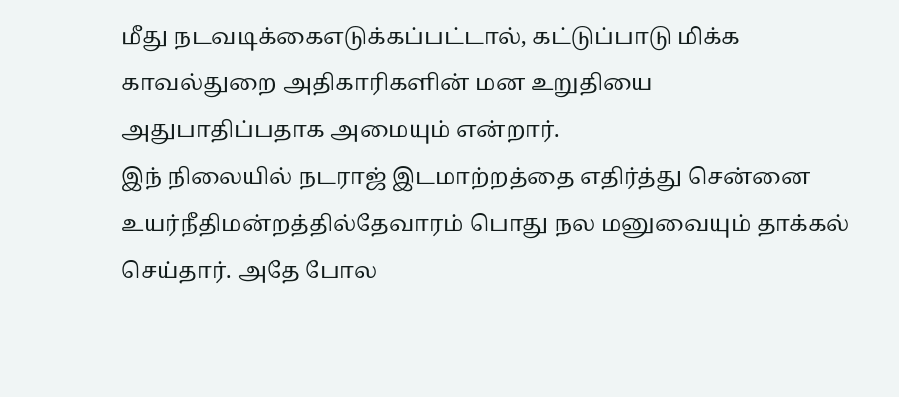மீது நடவடிக்கைஎடுக்கப்பட்டால், கட்டுப்பாடு மிக்க காவல்துறை அதிகாரிகளின் மன உறுதியை அதுபாதிப்பதாக அமையும் என்றார்.
இந் நிலையில் நடராஜ் இடமாற்றத்தை எதிர்த்து சென்னை உயர்நீதிமன்றத்தில்தேவாரம் பொது நல மனுவையும் தாக்கல் செய்தார். அதே போல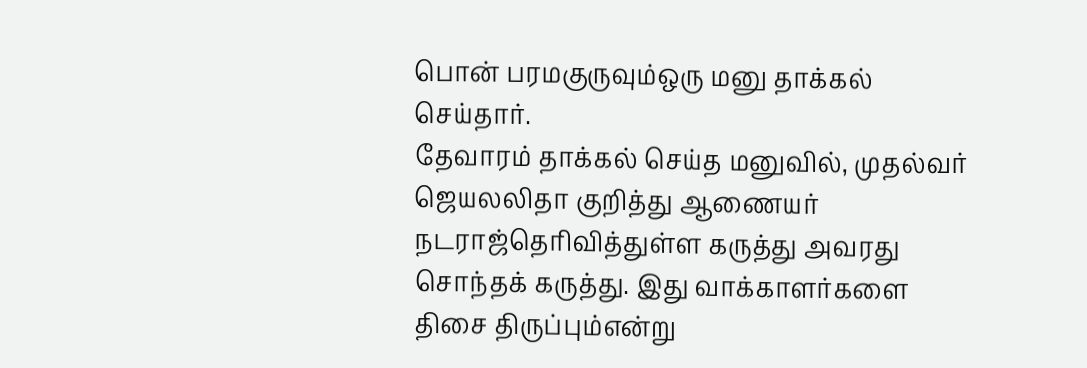பொன் பரமகுருவும்ஒரு மனு தாக்கல் செய்தார்.
தேவாரம் தாக்கல் செய்த மனுவில், முதல்வர் ஜெயலலிதா குறித்து ஆணையர் நடராஜ்தெரிவித்துள்ள கருத்து அவரது சொந்தக் கருத்து. இது வாக்காளர்களை திசை திருப்பும்என்று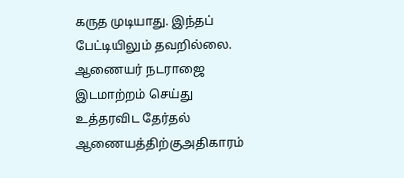கருத முடியாது. இந்தப் பேட்டியிலும் தவறில்லை.
ஆணையர் நடராஜை இடமாற்றம் செய்து உத்தரவிட தேர்தல் ஆணையத்திற்குஅதிகாரம்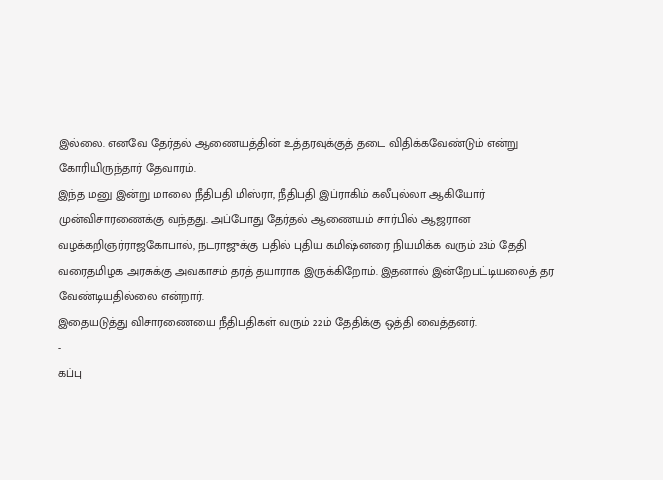இல்லை. எனவே தேர்தல் ஆணையத்தின் உத்தரவுக்குத் தடை விதிக்கவேண்டும் என்று கோரியிருந்தார் தேவாரம்.
இந்த மனு இன்று மாலை நீதிபதி மிஸ்ரா, நீதிபதி இப்ராகிம் கலீபுல்லா ஆகியோர் முன்விசாரணைக்கு வந்தது. அப்போது தேர்தல் ஆணையம் சார்பில் ஆஜரான வழக்கறிஞர்ராஜகோபால், நடராஜுக்கு பதில் புதிய கமிஷ்னரை நியமிக்க வரும் 23ம் தேதி வரைதமிழக அரசுக்கு அவகாசம் தரத் தயாராக இருக்கிறோம். இதனால் இன்றேபட்டியலைத் தர வேண்டியதில்லை என்றார்.
இதையடுத்து விசாரணையை நீதிபதிகள் வரும் 22ம் தேதிக்கு ஒத்தி வைத்தனர்.
-
கப்பு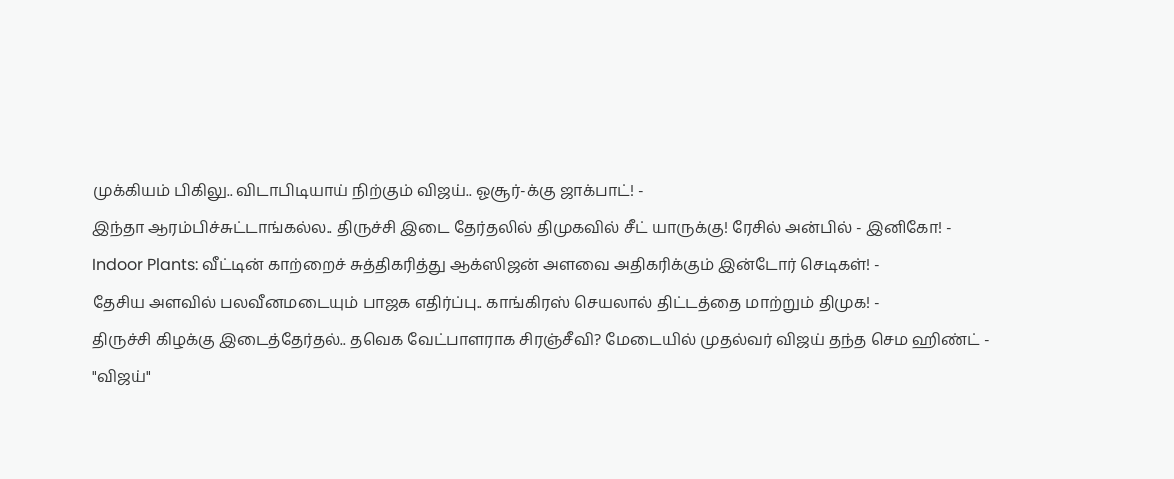முக்கியம் பிகிலு.. விடாபிடியாய் நிற்கும் விஜய்.. ஓசூர்-க்கு ஜாக்பாட்! -
இந்தா ஆரம்பிச்சுட்டாங்கல்ல.. திருச்சி இடை தேர்தலில் திமுகவில் சீட் யாருக்கு! ரேசில் அன்பில் - இனிகோ! -
Indoor Plants: வீட்டின் காற்றைச் சுத்திகரித்து ஆக்ஸிஜன் அளவை அதிகரிக்கும் இன்டோர் செடிகள்! -
தேசிய அளவில் பலவீனமடையும் பாஜக எதிர்ப்பு.. காங்கிரஸ் செயலால் திட்டத்தை மாற்றும் திமுக! -
திருச்சி கிழக்கு இடைத்தேர்தல்.. தவெக வேட்பாளராக சிரஞ்சீவி? மேடையில் முதல்வர் விஜய் தந்த செம ஹிண்ட் -
"விஜய்"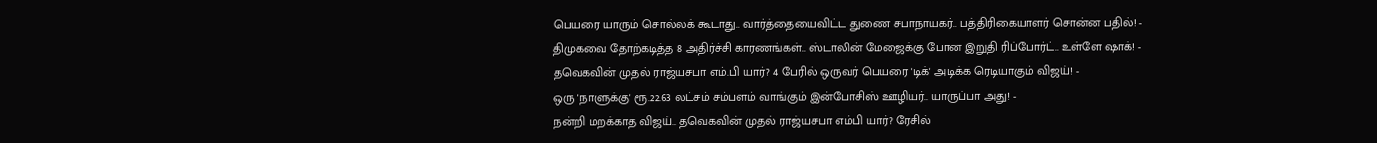பெயரை யாரும் சொல்லக் கூடாது.. வார்த்தையைவிட்ட துணை சபாநாயகர்.. பத்திரிகையாளர் சொன்ன பதில்! -
திமுகவை தோற்கடித்த 8 அதிர்ச்சி காரணங்கள்.. ஸ்டாலின் மேஜைக்கு போன இறுதி ரிப்போர்ட்.. உள்ளே ஷாக்! -
தவெகவின் முதல் ராஜ்யசபா எம்.பி யார்? 4 பேரில் ஒருவர் பெயரை 'டிக்' அடிக்க ரெடியாகும் விஜய்! -
ஒரு 'நாளுக்கு' ரூ.22.63 லட்சம் சம்பளம் வாங்கும் இன்போசிஸ் ஊழியர்.. யாருப்பா அது! -
நன்றி மறக்காத விஜய்.. தவெகவின் முதல் ராஜ்யசபா எம்பி யார்? ரேசில்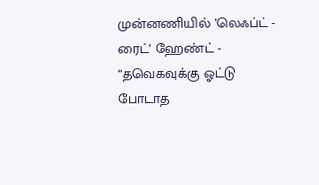முன்னணியில் ’லெஃப்ட் - ரைட்’ ஹேண்ட் -
“தவெகவுக்கு ஓட்டு போடாத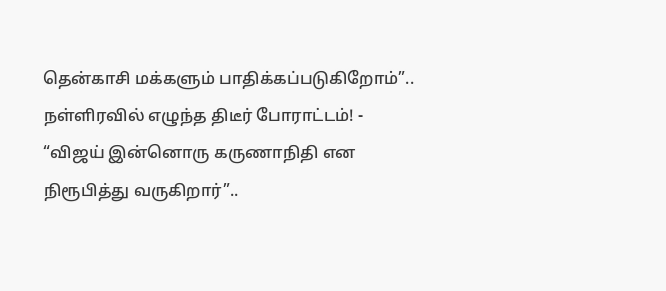தென்காசி மக்களும் பாதிக்கப்படுகிறோம்”.. நள்ளிரவில் எழுந்த திடீர் போராட்டம்! -
“விஜய் இன்னொரு கருணாநிதி என நிரூபித்து வருகிறார்”..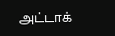அட்டாக்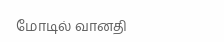மோடில் வானதி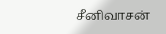சீனிவாசன்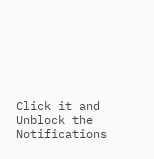Click it and Unblock the Notifications